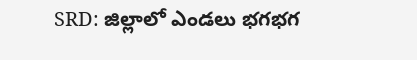SRD: జిల్లాలో ఎండలు భగభగ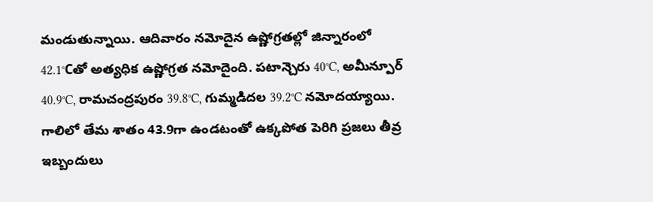మండుతున్నాయి. ఆదివారం నమోదైన ఉష్ణోగ్రతల్లో జిన్నారంలో 42.1°Cతో అత్యధిక ఉష్ణోగ్రత నమోదైంది. పటాన్చెరు 40°C, అమీన్పూర్ 40.9°C, రామచంద్రపురం 39.8°C, గుమ్మడిదల 39.2°C నమోదయ్యాయి. గాలిలో తేమ శాతం 43.9గా ఉండటంతో ఉక్కపోత పెరిగి ప్రజలు తీవ్ర ఇబ్బందులు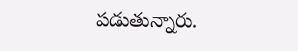పడుతున్నారు.